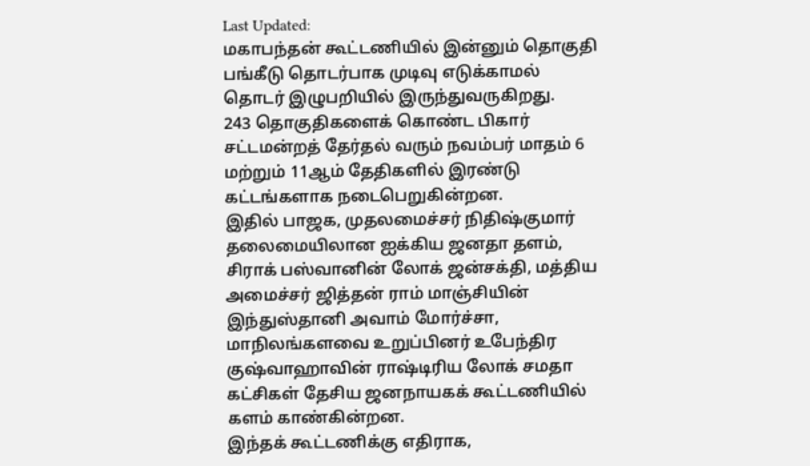Last Updated:
மகாபந்தன் கூட்டணியில் இன்னும் தொகுதி பங்கீடு தொடர்பாக முடிவு எடுக்காமல் தொடர் இழுபறியில் இருந்துவருகிறது.
243 தொகுதிகளைக் கொண்ட பிகார் சட்டமன்றத் தேர்தல் வரும் நவம்பர் மாதம் 6 மற்றும் 11ஆம் தேதிகளில் இரண்டு கட்டங்களாக நடைபெறுகின்றன.
இதில் பாஜக, முதலமைச்சர் நிதிஷ்குமார் தலைமையிலான ஐக்கிய ஜனதா தளம், சிராக் பஸ்வானின் லோக் ஜன்சக்தி, மத்திய அமைச்சர் ஜித்தன் ராம் மாஞ்சியின் இந்துஸ்தானி அவாம் மோர்ச்சா, மாநிலங்களவை உறுப்பினர் உபேந்திர குஷ்வாஹாவின் ராஷ்டிரிய லோக் சமதா கட்சிகள் தேசிய ஜனநாயகக் கூட்டணியில் களம் காண்கின்றன.
இந்தக் கூட்டணிக்கு எதிராக,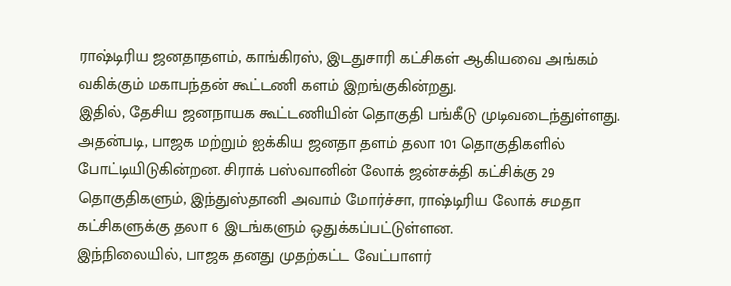ராஷ்டிரிய ஜனதாதளம், காங்கிரஸ், இடதுசாரி கட்சிகள் ஆகியவை அங்கம் வகிக்கும் மகாபந்தன் கூட்டணி களம் இறங்குகின்றது.
இதில், தேசிய ஜனநாயக கூட்டணியின் தொகுதி பங்கீடு முடிவடைந்துள்ளது. அதன்படி, பாஜக மற்றும் ஐக்கிய ஜனதா தளம் தலா 101 தொகுதிகளில் போட்டியிடுகின்றன. சிராக் பஸ்வானின் லோக் ஜன்சக்தி கட்சிக்கு 29 தொகுதிகளும், இந்துஸ்தானி அவாம் மோர்ச்சா, ராஷ்டிரிய லோக் சமதா கட்சிகளுக்கு தலா 6 இடங்களும் ஒதுக்கப்பட்டுள்ளன.
இந்நிலையில், பாஜக தனது முதற்கட்ட வேட்பாளர்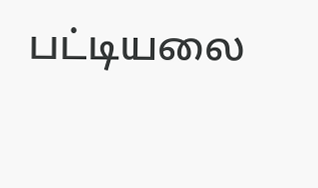பட்டியலை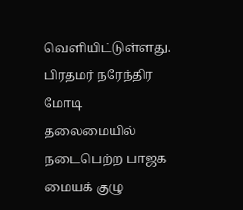வெளியிட்டுள்ளது. பிரதமர் நரேந்திர மோடி தலைமையில் நடைபெற்ற பாஜக மையக் குழு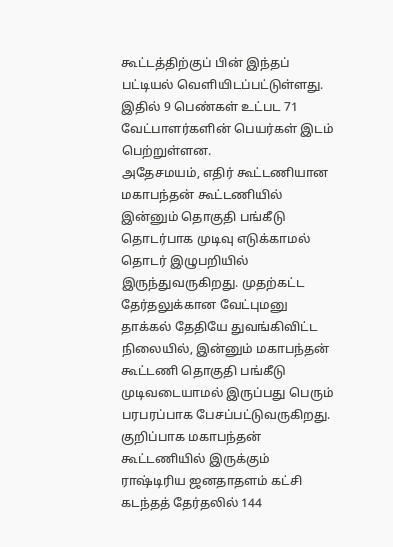கூட்டத்திற்குப் பின் இந்தப் பட்டியல் வெளியிடப்பட்டுள்ளது. இதில் 9 பெண்கள் உட்பட 71 வேட்பாளர்களின் பெயர்கள் இடம் பெற்றுள்ளன.
அதேசமயம், எதிர் கூட்டணியான மகாபந்தன் கூட்டணியில் இன்னும் தொகுதி பங்கீடு தொடர்பாக முடிவு எடுக்காமல் தொடர் இழுபறியில் இருந்துவருகிறது. முதற்கட்ட தேர்தலுக்கான வேட்புமனு தாக்கல் தேதியே துவங்கிவிட்ட நிலையில், இன்னும் மகாபந்தன் கூட்டணி தொகுதி பங்கீடு முடிவடையாமல் இருப்பது பெரும் பரபரப்பாக பேசப்பட்டுவருகிறது.
குறிப்பாக மகாபந்தன் கூட்டணியில் இருக்கும் ராஷ்டிரிய ஜனதாதளம் கட்சி கடந்தத் தேர்தலில் 144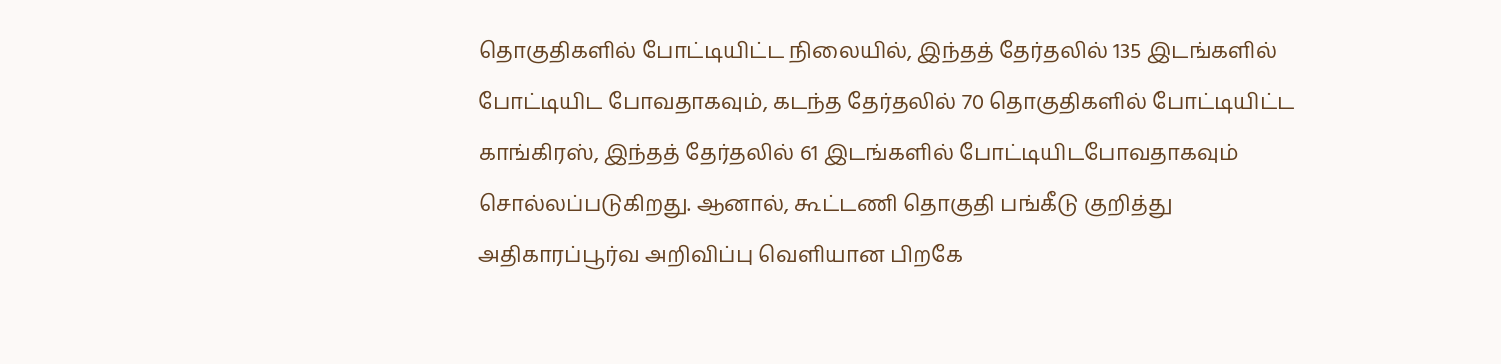தொகுதிகளில் போட்டியிட்ட நிலையில், இந்தத் தேர்தலில் 135 இடங்களில் போட்டியிட போவதாகவும், கடந்த தேர்தலில் 70 தொகுதிகளில் போட்டியிட்ட காங்கிரஸ், இந்தத் தேர்தலில் 61 இடங்களில் போட்டியிடபோவதாகவும் சொல்லப்படுகிறது. ஆனால், கூட்டணி தொகுதி பங்கீடு குறித்து அதிகாரப்பூர்வ அறிவிப்பு வெளியான பிறகே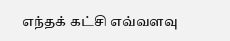எந்தக் கட்சி எவ்வளவு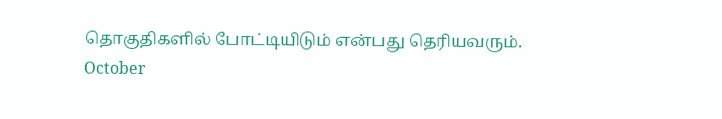தொகுதிகளில் போட்டியிடும் என்பது தெரியவரும்.
October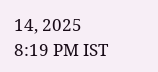14, 2025 8:19 PM IST